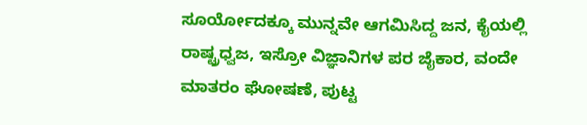ಸೂರ್ಯೋದಕ್ಕೂ ಮುನ್ನವೇ ಆಗಮಿಸಿದ್ದ ಜನ, ಕೈಯಲ್ಲಿ ರಾಷ್ಟ್ರಧ್ವಜ, ಇಸ್ರೋ ವಿಜ್ಞಾನಿಗಳ ಪರ ಜೈಕಾರ, ವಂದೇ ಮಾತರಂ ಘೋಷಣೆ, ಪುಟ್ಟ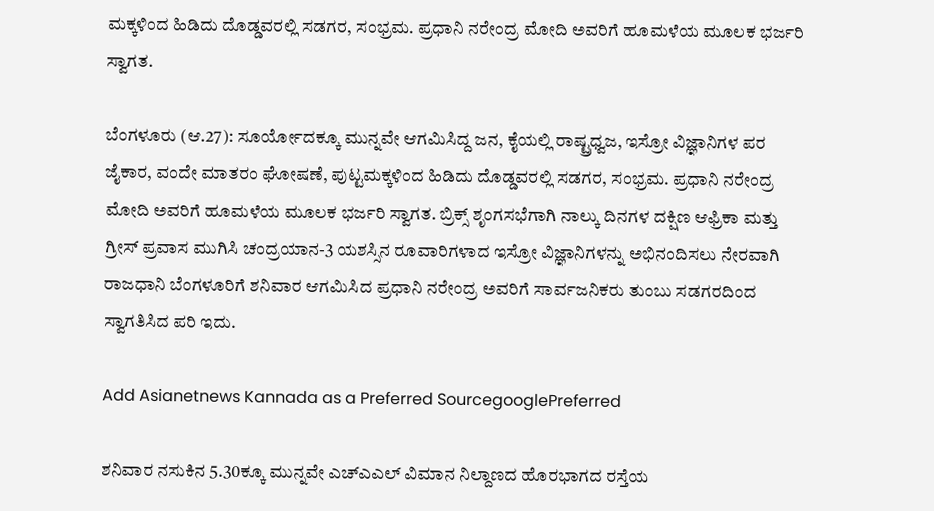ಮಕ್ಕಳಿಂದ ಹಿಡಿದು ದೊಡ್ಡವರಲ್ಲಿ ಸಡಗರ, ಸಂಭ್ರಮ. ಪ್ರಧಾನಿ ನರೇಂದ್ರ ಮೋದಿ ಅವರಿಗೆ ಹೂಮಳೆಯ ಮೂಲಕ ಭರ್ಜರಿ ಸ್ವಾಗತ.

ಬೆಂಗಳೂರು (ಆ.27): ಸೂರ್ಯೋದಕ್ಕೂ ಮುನ್ನವೇ ಆಗಮಿಸಿದ್ದ ಜನ, ಕೈಯಲ್ಲಿ ರಾಷ್ಟ್ರಧ್ವಜ, ಇಸ್ರೋ ವಿಜ್ಞಾನಿಗಳ ಪರ ಜೈಕಾರ, ವಂದೇ ಮಾತರಂ ಘೋಷಣೆ, ಪುಟ್ಟಮಕ್ಕಳಿಂದ ಹಿಡಿದು ದೊಡ್ಡವರಲ್ಲಿ ಸಡಗರ, ಸಂಭ್ರಮ. ಪ್ರಧಾನಿ ನರೇಂದ್ರ ಮೋದಿ ಅವರಿಗೆ ಹೂಮಳೆಯ ಮೂಲಕ ಭರ್ಜರಿ ಸ್ವಾಗತ. ಬ್ರಿಕ್ಸ್‌ ಶೃಂಗಸಭೆಗಾಗಿ ನಾಲ್ಕು ದಿನಗಳ ದಕ್ಷಿಣ ಆಫ್ರಿಕಾ ಮತ್ತು ಗ್ರೀಸ್‌ ಪ್ರವಾಸ ಮುಗಿಸಿ ಚಂದ್ರಯಾನ-3 ಯಶಸ್ಸಿನ ರೂವಾರಿಗಳಾದ ಇಸ್ರೋ ವಿಜ್ಞಾನಿಗಳನ್ನು ಅಭಿನಂದಿಸಲು ನೇರವಾಗಿ ರಾಜಧಾನಿ ಬೆಂಗಳೂರಿಗೆ ಶನಿವಾರ ಆಗಮಿಸಿದ ಪ್ರಧಾನಿ ನರೇಂದ್ರ ಅವರಿಗೆ ಸಾರ್ವಜನಿಕರು ತುಂಬು ಸಡಗರದಿಂದ ಸ್ವಾಗತಿಸಿದ ಪರಿ ಇದು.

Add Asianetnews Kannada as a Preferred SourcegooglePreferred

ಶನಿವಾರ ನಸುಕಿನ 5.30ಕ್ಕೂ ಮುನ್ನವೇ ಎಚ್‌ಎಎಲ್‌ ವಿಮಾನ ನಿಲ್ದಾಣದ ಹೊರಭಾಗದ ರಸ್ತೆಯ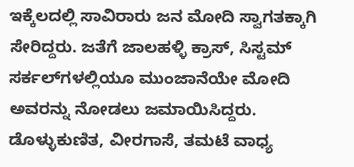ಇಕ್ಕೆಲದಲ್ಲಿ ಸಾವಿರಾರು ಜನ ಮೋದಿ ಸ್ವಾಗತಕ್ಕಾಗಿ ಸೇರಿದ್ದರು. ಜತೆಗೆ ಜಾಲಹಳ್ಳಿ ಕ್ರಾಸ್‌, ಸಿಸ್ಟಮ್‌ ಸರ್ಕಲ್‌ಗಳಲ್ಲಿಯೂ ಮುಂಜಾನೆಯೇ ಮೋದಿ ಅವರನ್ನು ನೋಡಲು ಜಮಾಯಿಸಿದ್ದರು. ಡೊಳ್ಳುಕುಣಿತ, ವೀರಗಾಸೆ, ತಮಟೆ ವಾಧ್ಯ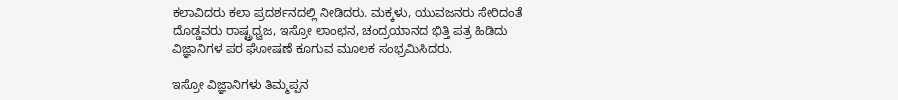ಕಲಾವಿದರು ಕಲಾ ಪ್ರದರ್ಶನದಲ್ಲಿ ನೀಡಿದರು. ಮಕ್ಕಳು, ಯುವಜನರು ಸೇರಿದಂತೆ ದೊಡ್ಡವರು ರಾಷ್ಟ್ರಧ್ವಜ, ಇಸ್ರೋ ಲಾಂಛನ, ಚಂದ್ರಯಾನದ ಭಿತ್ತಿ ಪತ್ರ ಹಿಡಿದು ವಿಜ್ಞಾನಿಗಳ ಪರ ಘೋಷಣೆ ಕೂಗುವ ಮೂಲಕ ಸಂಭ್ರಮಿಸಿದರು.

ಇಸ್ರೋ ವಿಜ್ಞಾನಿಗಳು ತಿಮ್ಮಪ್ಪನ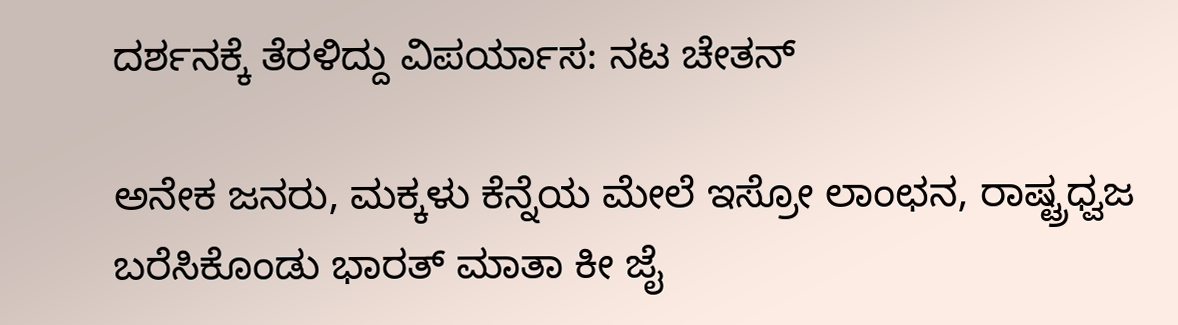ದರ್ಶನಕ್ಕೆ ತೆರಳಿದ್ದು ವಿಪರ್ಯಾಸ: ನಟ ಚೇತನ್‌

ಅನೇಕ ಜನರು, ಮಕ್ಕಳು ಕೆನ್ನೆಯ ಮೇಲೆ ಇಸ್ರೋ ಲಾಂಛನ, ರಾಷ್ಟ್ರಧ್ವಜ ಬರೆಸಿಕೊಂಡು ಭಾರತ್‌ ಮಾತಾ ಕೀ ಜೈ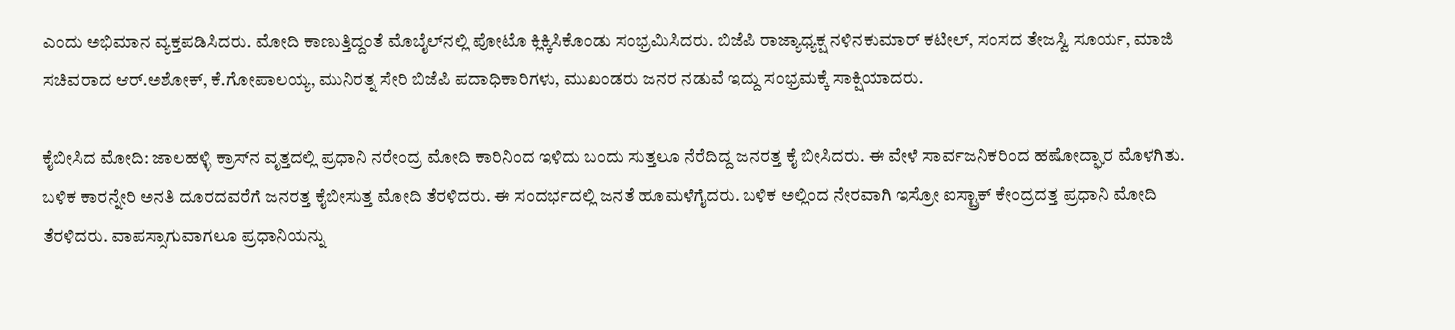ಎಂದು ಅಭಿಮಾನ ವ್ಯಕ್ತಪಡಿಸಿದರು. ಮೋದಿ ಕಾಣುತ್ತಿದ್ದಂತೆ ಮೊಬೈಲ್‌ನಲ್ಲಿ ಪೋಟೊ ಕ್ಲಿಕ್ಕಿಸಿಕೊಂಡು ಸಂಭ್ರಮಿಸಿದರು. ಬಿಜೆಪಿ ರಾಜ್ಯಾಧ್ಯಕ್ಷ ನಳಿನಕುಮಾರ್‌ ಕಟೀಲ್‌, ಸಂಸದ ತೇಜಸ್ವಿ ಸೂರ್ಯ, ಮಾಜಿ ಸಚಿವರಾದ ಆರ್‌.ಅಶೋಕ್‌, ಕೆ.ಗೋಪಾಲಯ್ಯ, ಮುನಿರತ್ನ ಸೇರಿ ಬಿಜೆಪಿ ಪದಾಧಿಕಾರಿಗಳು, ಮುಖಂಡರು ಜನರ ನಡುವೆ ಇದ್ದು ಸಂಭ್ರಮಕ್ಕೆ ಸಾಕ್ಷಿಯಾದರು.

ಕೈಬೀಸಿದ ಮೋದಿ: ಜಾಲಹಳ್ಳಿ ಕ್ರಾಸ್‌ನ ವೃತ್ತದಲ್ಲಿ ಪ್ರಧಾನಿ ನರೇಂದ್ರ ಮೋದಿ ಕಾರಿನಿಂದ ಇಳಿದು ಬಂದು ಸುತ್ತಲೂ ನೆರೆದಿದ್ದ ಜನರತ್ತ ಕೈ ಬೀಸಿದರು. ಈ ವೇಳೆ ಸಾರ್ವಜನಿಕರಿಂದ ಹಷೋದ್ಘಾರ ಮೊಳಗಿತು. ಬಳಿಕ ಕಾರನ್ನೇರಿ ಅನತಿ ದೂರದವರೆಗೆ ಜನರತ್ತ ಕೈಬೀಸುತ್ತ ಮೋದಿ ತೆರಳಿದರು. ಈ ಸಂದರ್ಭದಲ್ಲಿ ಜನತೆ ಹೂಮಳೆಗೈದರು. ಬಳಿಕ ಅಲ್ಲಿಂದ ನೇರವಾಗಿ ಇಸ್ರೋ ಐಸ್ಟ್ರಾಕ್‌ ಕೇಂದ್ರದತ್ತ ಪ್ರಧಾನಿ ಮೋದಿ ತೆರಳಿದರು. ವಾಪಸ್ಸಾಗುವಾಗಲೂ ಪ್ರಧಾನಿಯನ್ನು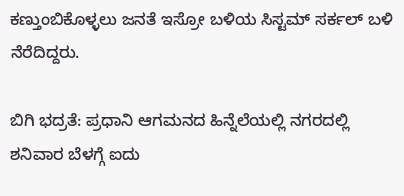ಕಣ್ತುಂಬಿಕೊಳ್ಳಲು ಜನತೆ ಇಸ್ರೋ ಬಳಿಯ ಸಿಸ್ಟಮ್‌ ಸರ್ಕಲ್‌ ಬಳಿ ನೆರೆದಿದ್ದರು.

ಬಿಗಿ ಭದ್ರತೆ: ಪ್ರಧಾನಿ ಆಗಮನದ ಹಿನ್ನೆಲೆಯಲ್ಲಿ ನಗರದಲ್ಲಿ ಶನಿವಾರ ಬೆಳಗ್ಗೆ ಐದು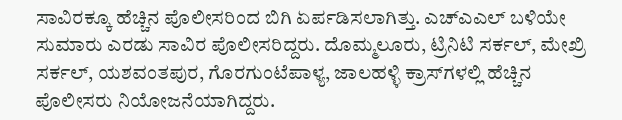ಸಾವಿರಕ್ಕೂ ಹೆಚ್ಚಿನ ಪೊಲೀಸರಿಂದ ಬಿಗಿ ಏರ್ಪಡಿಸಲಾಗಿತ್ತು. ಎಚ್‌ಎಎಲ್‌ ಬಳಿಯೇ ಸುಮಾರು ಎರಡು ಸಾವಿರ ಪೊಲೀಸರಿದ್ದರು. ದೊಮ್ಮಲೂರು, ಟ್ರಿನಿಟಿ ಸರ್ಕಲ್‌, ಮೇಖ್ರಿ ಸರ್ಕಲ್‌, ಯಶವಂತಪುರ, ಗೊರಗುಂಟೆಪಾಳ್ಯ, ಜಾಲಹಳ್ಳಿ ಕ್ರಾಸ್‌ಗಳಲ್ಲಿ ಹೆಚ್ಚಿನ ಪೊಲೀಸರು ನಿಯೋಜನೆಯಾಗಿದ್ದರು.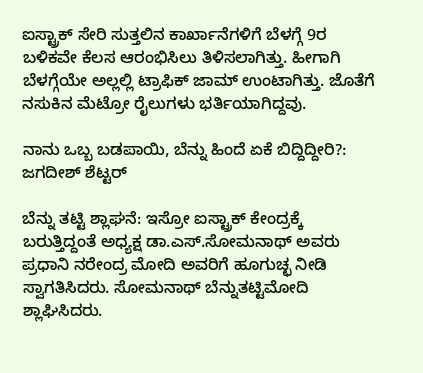ಐಸ್ಟ್ರಾಕ್‌ ಸೇರಿ ಸುತ್ತಲಿನ ಕಾರ್ಖಾನೆಗಳಿಗೆ ಬೆಳಗ್ಗೆ 9ರ ಬಳಿಕವೇ ಕೆಲಸ ಆರಂಭಿಸಿಲು ತಿಳಿಸಲಾಗಿತ್ತು. ಹೀಗಾಗಿ ಬೆಳಗ್ಗೆಯೇ ಅಲ್ಲಲ್ಲಿ ಟ್ರಾಫಿಕ್‌ ಜಾಮ್‌ ಉಂಟಾಗಿತ್ತು. ಜೊತೆಗೆ ನಸುಕಿನ ಮೆಟ್ರೋ ರೈಲುಗಳು ಭರ್ತಿಯಾಗಿದ್ದವು.

ನಾನು ಒಬ್ಬ ಬಡಪಾಯಿ, ಬೆನ್ನು ಹಿಂದೆ ಏಕೆ ಬಿದ್ದಿದ್ದೀರಿ?: ಜಗದೀಶ್‌ ಶೆಟ್ಟರ್‌

ಬೆನ್ನು ತಟ್ಟಿ ಶ್ಲಾಘನೆ: ಇಸ್ರೋ ಐಸ್ಟ್ರಾಕ್‌ ಕೇಂದ್ರಕ್ಕೆ ಬರುತ್ತಿದ್ದಂತೆ ಅಧ್ಯಕ್ಷ ಡಾ.ಎಸ್‌.ಸೋಮನಾಥ್‌ ಅವರು ಪ್ರಧಾನಿ ನರೇಂದ್ರ ಮೋದಿ ಅವರಿಗೆ ಹೂಗುಚ್ಛ ನೀಡಿ ಸ್ವಾಗತಿಸಿದರು. ಸೋಮನಾಥ್‌ ಬೆನ್ನುತಟ್ಟಿಮೋದಿ ಶ್ಲಾಘಿಸಿದರು.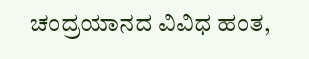ಚಂದ್ರಯಾನದ ವಿವಿಧ ಹಂತ,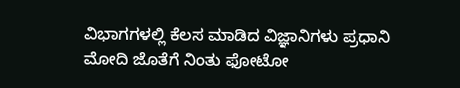ವಿಭಾಗಗಳಲ್ಲಿ ಕೆಲಸ ಮಾಡಿದ ವಿಜ್ಞಾನಿಗಳು ಪ್ರಧಾನಿ ಮೋದಿ ಜೊತೆಗೆ ನಿಂತು ಫೋಟೋ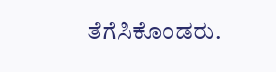ತೆಗೆಸಿಕೊಂಡರು.